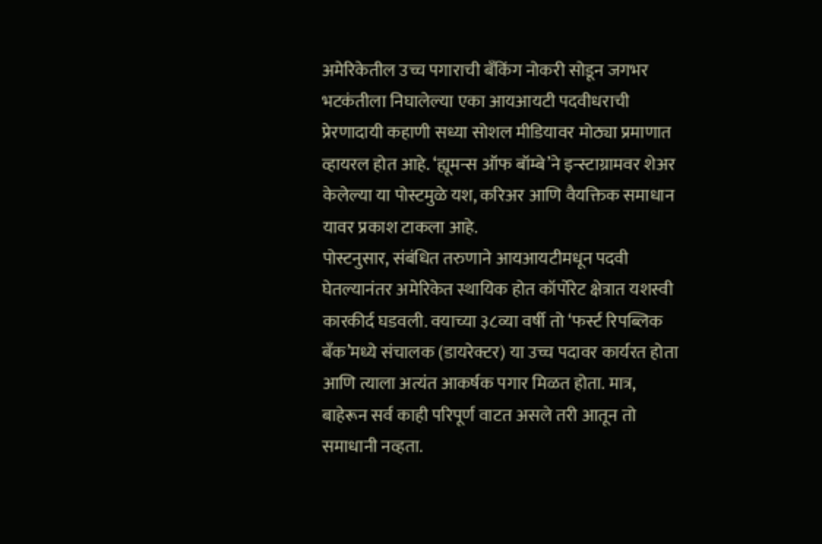अमेरिकेतील उच्च पगाराची बँकिंग नोकरी सोडून जगभर भटकंतीला निघालेल्या एका आयआयटी पदवीधराची प्रेरणादायी कहाणी सध्या सोशल मीडियावर मोठ्या प्रमाणात व्हायरल होत आहे. ‘ह्यूमन्स ऑफ बॉम्बे’ने इन्स्टाग्रामवर शेअर केलेल्या या पोस्टमुळे यश, करिअर आणि वैयक्तिक समाधान यावर प्रकाश टाकला आहे.
पोस्टनुसार, संबंधित तरुणाने आयआयटीमधून पदवी घेतल्यानंतर अमेरिकेत स्थायिक होत कॉर्पोरेट क्षेत्रात यशस्वी कारकीर्द घडवली. वयाच्या ३८व्या वर्षी तो ‘फर्स्ट रिपब्लिक बँक’मध्ये संचालक (डायरेक्टर) या उच्च पदावर कार्यरत होता आणि त्याला अत्यंत आकर्षक पगार मिळत होता. मात्र, बाहेरून सर्व काही परिपूर्ण वाटत असले तरी आतून तो समाधानी नव्हता.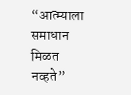“आत्म्याला समाधान मिळत नव्हते”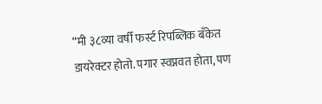“मी ३८व्या वर्षी फर्स्ट रिपब्लिक बँकेत डायरेक्टर होतो. पगार स्वप्नवत होता, पण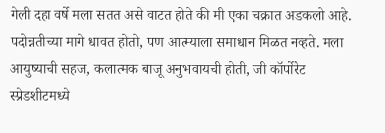गेली दहा वर्षे मला सतत असे वाटत होते की मी एका चक्रात अडकलो आहे. पदोन्नतीच्या मागे धावत होतो, पण आत्म्याला समाधान मिळत नव्हते. मला आयुष्याची सहज, कलात्मक बाजू अनुभवायची होती, जी कॉर्पोरेट स्प्रेडशीटमध्ये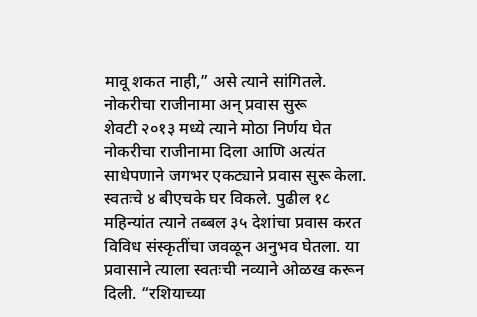मावू शकत नाही,” असे त्याने सांगितले.
नोकरीचा राजीनामा अन् प्रवास सुरू
शेवटी २०१३ मध्ये त्याने मोठा निर्णय घेत नोकरीचा राजीनामा दिला आणि अत्यंत साधेपणाने जगभर एकट्याने प्रवास सुरू केला. स्वतःचे ४ बीएचके घर विकले. पुढील १८ महिन्यांत त्याने तब्बल ३५ देशांचा प्रवास करत विविध संस्कृतींचा जवळून अनुभव घेतला. या प्रवासाने त्याला स्वतःची नव्याने ओळख करून दिली. “रशियाच्या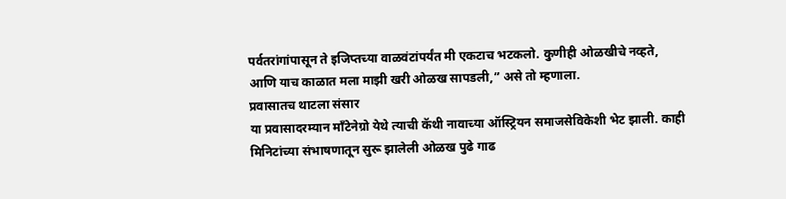पर्वतरांगांपासून ते इजिप्तच्या वाळवंटांपर्यंत मी एकटाच भटकलो. कुणीही ओळखीचे नव्हते, आणि याच काळात मला माझी खरी ओळख सापडली,” असे तो म्हणाला.
प्रवासातच थाटला संसार
या प्रवासादरम्यान माँटेनेग्रो येथे त्याची कॅथी नावाच्या ऑस्ट्रियन समाजसेविकेशी भेट झाली. काही मिनिटांच्या संभाषणातून सुरू झालेली ओळख पुढे गाढ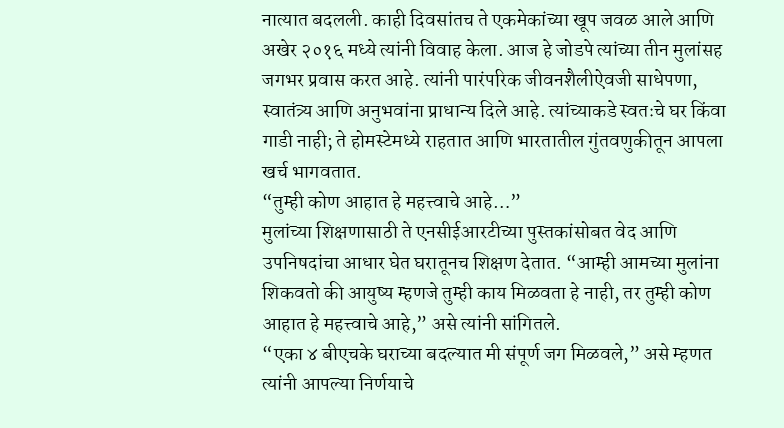नात्यात बदलली. काही दिवसांतच ते एकमेकांच्या खूप जवळ आले आणि अखेर २०१६ मध्ये त्यांनी विवाह केला. आज हे जोडपे त्यांच्या तीन मुलांसह जगभर प्रवास करत आहे. त्यांनी पारंपरिक जीवनशैलीऐवजी साधेपणा, स्वातंत्र्य आणि अनुभवांना प्राधान्य दिले आहे. त्यांच्याकडे स्वतःचे घर किंवा गाडी नाही; ते होमस्टेमध्ये राहतात आणि भारतातील गुंतवणुकीतून आपला खर्च भागवतात.
“तुम्ही कोण आहात हे महत्त्वाचे आहे…”
मुलांच्या शिक्षणासाठी ते एनसीईआरटीच्या पुस्तकांसोबत वेद आणि उपनिषदांचा आधार घेत घरातूनच शिक्षण देतात. “आम्ही आमच्या मुलांना शिकवतो की आयुष्य म्हणजे तुम्ही काय मिळवता हे नाही, तर तुम्ही कोण आहात हे महत्त्वाचे आहे,” असे त्यांनी सांगितले.
“एका ४ बीएचके घराच्या बदल्यात मी संपूर्ण जग मिळवले,” असे म्हणत त्यांनी आपल्या निर्णयाचे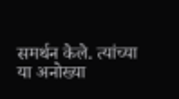समर्थन केले. त्यांच्या या अनोख्या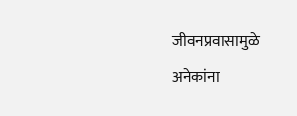जीवनप्रवासामुळे अनेकांना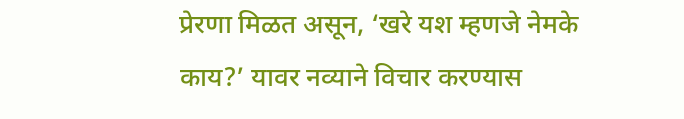प्रेरणा मिळत असून, ‘खरे यश म्हणजे नेमके काय?’ यावर नव्याने विचार करण्यास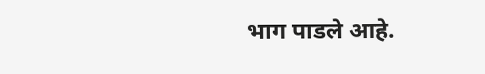भाग पाडले आहे.